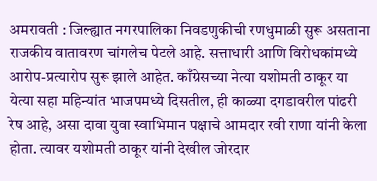अमरावती : जिल्ह्यात नगरपालिका निवडणुकीची रणधुमाळी सुरू असताना राजकीय वातावरण चांगलेच पेटले आहे. सत्ताधारी आणि विरोधकांमध्ये आरोप-प्रत्यारोप सुरू झाले आहेत. काँग्रेसच्या नेत्या यशोमती ठाकूर या येत्या सहा महिन्यांत भाजपमध्ये दिसतील, ही काळ्या दगडावरील पांढरी रेष आहे, असा दावा युवा स्वाभिमान पक्षाचे आमदार रवी राणा यांनी केला होता. त्यावर यशोमती ठाकूर यांनी देखील जोरदार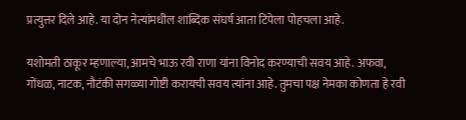प्रत्युत्तर दिले आहे. या दोन नेत्यांमधील शाब्दिक संघर्ष आता टिपेला पोहचला आहे.

यशोमती ठाकूर म्हणाल्या, आमचे भाऊ रवी राणा यांना विनोद करण्याची सवय आहे. अफवा, गोंधळ, नाटक, नौटंकी सगळ्या गोष्टी करायची सवय त्यांना आहे. तुमचा पक्ष नेमका कोणता हे रवी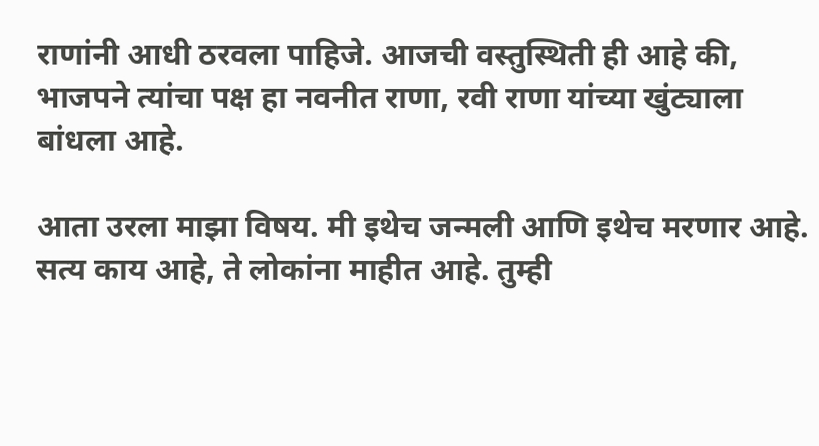राणांनी आधी ठरवला पाहिजे. आजची वस्तुस्थिती ही आहे की, भाजपने त्यांचा पक्ष हा नवनीत राणा, रवी राणा यांच्या खुंट्याला बांधला आहे.

आता उरला माझा विषय. मी इथेच जन्मली आणि इथेच मरणार आहे. सत्य काय आहे, ते लोकांना माहीत आहे. तुम्ही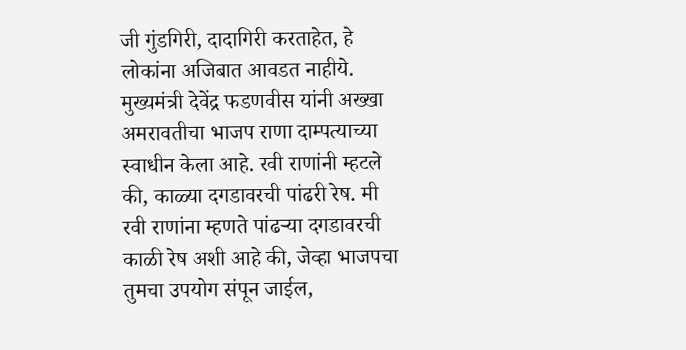जी गुंडगिरी, दादागिरी करताहेत, हे लोकांना अजिबात आवडत नाहीये. मुख्यमंत्री देवेंद्र फडणवीस यांनी अख्खा अमरावतीचा भाजप राणा दाम्पत्याच्या स्वाधीन केला आहे. रवी राणांनी म्हटले की, काळ्या दगडावरची पांढरी रेष. मी रवी राणांना म्हणते पांढऱ्या दगडावरची काळी रेष अशी आहे की, जेव्हा भाजपचा तुमचा उपयोग संपून जाईल,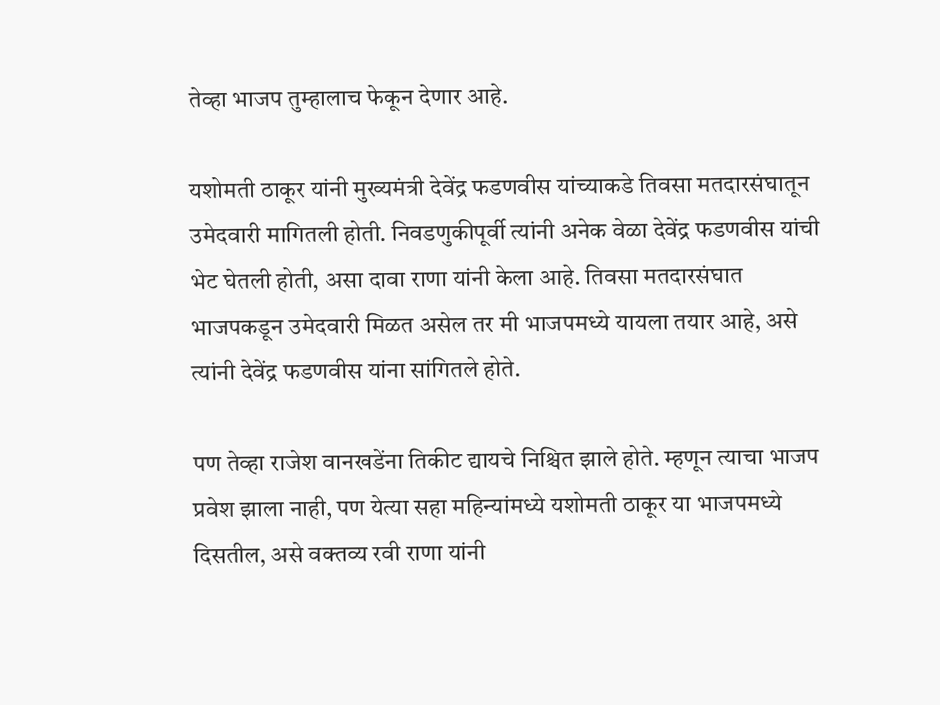तेव्हा भाजप तुम्हालाच फेकून देणार आहे.

यशोमती ठाकूर यांनी मुख्यमंत्री देवेंद्र फडणवीस यांच्याकडे तिवसा मतदारसंघातून उमेदवारी मागितली होती. निवडणुकीपूर्वी त्यांनी अनेक वेळा देवेंद्र फडणवीस यांची भेट घेतली होती, असा दावा राणा यांनी केला आहे. तिवसा मतदारसंघात भाजपकडून उमेदवारी मिळत असेल तर मी भाजपमध्ये यायला तयार आहे, असे त्यांनी देवेंद्र फडणवीस यांना सांगितले होते.

पण तेव्हा राजेश वानखडेंना तिकीट द्यायचे निश्चित झाले होते. म्हणून त्याचा भाजप प्रवेश झाला नाही, पण येत्या सहा महिन्यांमध्ये यशोमती ठाकूर या भाजपमध्ये दिसतील, असे वक्तव्य रवी राणा यांनी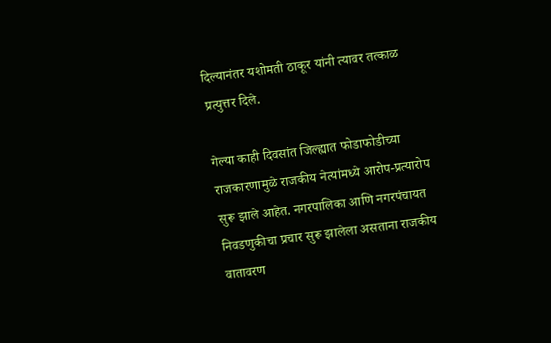दिल्यानंतर यशोमती ठाकूर यांनी त्यावर तत्काळ प्रत्युत्तर दिले.

गेल्या काही दिवसांत जिल्ह्यात फोडाफोडीच्या राजकारणामुळे राजकीय नेत्यांमध्ये आरोप-प्रत्यारोप सुरू झाले आहेत. नगरपालिका आणि नगरपंचायत निवडणुकीचा प्रचार सुरू झालेला असताना राजकीय वातावरण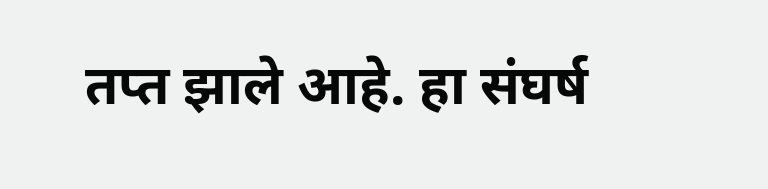तप्त झाले आहे. हा संघर्ष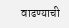वाढण्याची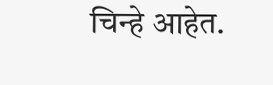चिन्हे आहेत.